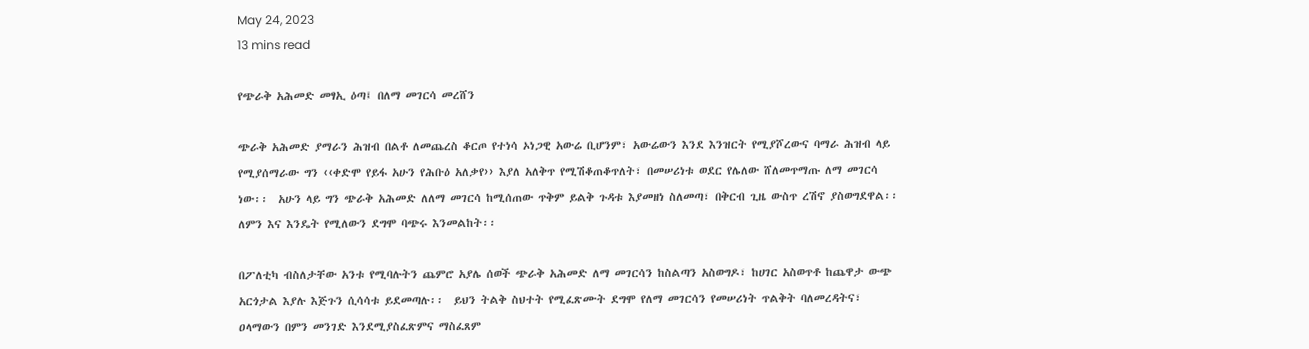May 24, 2023
13 mins read

የጭራቅ አሕመድ መፃኢ ዕጣ፤ በለማ መገርሳ መረሸን

ጭራቅ አሕመድ ያማራን ሕዝብ በልቶ ለመጨረስ ቆርጦ የተነሳ ኦነጋዊ አውሬ ቢሆንም፣ አውሬውን እንደ እንዝርት የሚያሾረውና ባማራ ሕዝብ ላይ የሚያሰማራው ግን ‹‹ቀድሞ የይፋ አሁን የሕቡዕ አለቃየ›› እያለ አለቅጥ የሚሽቆጠቆጥለት፣ በመሠሪነቱ ወደር የሌለው ሸለመጥማጡ ለማ መገርሳ ነው፡፡  አሁን ላይ ግን ጭራቅ አሕመድ ለለማ መገርሳ ከሚሰጠው ጥቅም ይልቅ ጉዳቱ እያመዘነ ስለመጣ፣ በቅርብ ጊዜ ውስጥ ረሽኖ ያስወግደዋል፡፡  ለምን እና እንዴት የሚለውን ደግሞ ባጭሩ እንመልከት፡፡

በፖለቲካ ብስለታቸው አንቱ የሚባሉትን ጨምሮ አያሌ ሰወች ጭራቅ አሕመድ ለማ መገርሳን ከስልጣን አስወግዶ፣ ከሀገር አስወጥቶ ከጨዋታ ውጭ አርጎታል እያሉ እጅጉን ሲሳሳቱ ይደመጣሉ፡፡  ይህን ትልቅ ስህተት የሚፈጽሙት ደግሞ የለማ መገርሳን የመሠሪነት ጥልቅት ባለመረዳትና፣ ዐላማውን በምን መንገድ እንደሚያስፈጽምና ማስፈጸም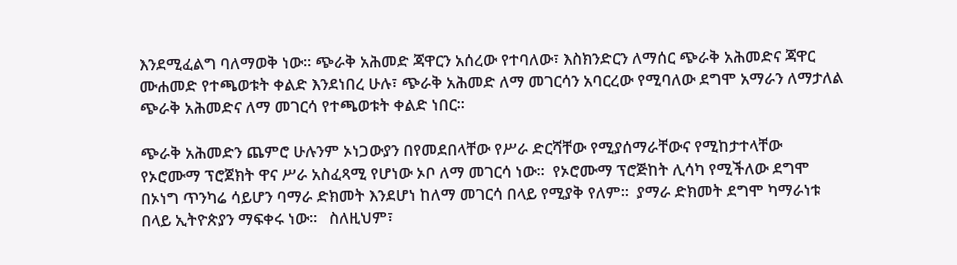እንደሚፈልግ ባለማወቅ ነው፡፡ ጭራቅ አሕመድ ጃዋርን አሰረው የተባለው፣ እስክንድርን ለማሰር ጭራቅ አሕመድና ጃዋር ሙሐመድ የተጫወቱት ቀልድ እንደነበረ ሁሉ፣ ጭራቅ አሕመድ ለማ መገርሳን አባርረው የሚባለው ደግሞ አማራን ለማታለል ጭራቅ አሕመድና ለማ መገርሳ የተጫወቱት ቀልድ ነበር፡፡

ጭራቅ አሕመድን ጨምሮ ሁሉንም ኦነጋውያን በየመደበላቸው የሥራ ድርሻቸው የሚያሰማራቸውና የሚከታተላቸው የኦሮሙማ ፕሮጀክት ዋና ሥራ አስፈጻሚ የሆነው ኦቦ ለማ መገርሳ ነው፡፡  የኦሮሙማ ፕሮጅከት ሊሳካ የሚችለው ደግሞ በኦነግ ጥንካሬ ሳይሆን ባማራ ድክመት እንደሆነ ከለማ መገርሳ በላይ የሚያቅ የለም፡፡  ያማራ ድክመት ደግሞ ካማራነቱ በላይ ኢትዮጵያን ማፍቀሩ ነው፡፡   ስለዚህም፣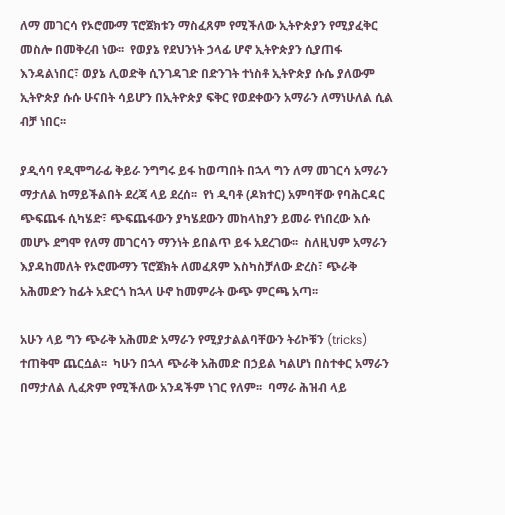ለማ መገርሳ የኦሮሙማ ፕሮጀክቱን ማስፈጸም የሚችለው ኢትዮጵያን የሚያፈቅር መስሎ በመቅረብ ነው፡፡  የወያኔ የደህንነት ኃላፊ ሆኖ ኢትዮጵያን ሲያጠፋ እንዳልነበር፣ ወያኔ ሊወድቅ ሲንገዳገድ በድንገት ተነስቶ ኢትዮጵያ ሱሴ ያለውም ኢትዮጵያ ሱሱ ሁናበት ሳይሆን በኢትዮጵያ ፍቅር የወደቀውን አማራን ለማነሁለል ሲል ብቻ ነበር፡፡

ያዲሳባ የዲሞግራፊ ቅይራ ንግግሩ ይፋ ከወጣበት በኋላ ግን ለማ መገርሳ አማራን ማታለል ከማይችልበት ደረጃ ላይ ደረሰ፡፡  የነ ዲባቶ (ዶክተር) አምባቸው የባሕርዳር ጭፍጨፋ ሲካሄድ፣ ጭፍጨፋውን ያካሄደውን መከላከያን ይመራ የነበረው እሱ መሆኑ ደግሞ የለማ መገርሳን ማንነት ይበልጥ ይፋ አደረገው፡፡  ስለዚህም አማራን እያዳከመለት የኦሮሙማን ፕሮጀክት ለመፈጸም እስካስቻለው ድረስ፣ ጭራቅ አሕመድን ከፊት አድርጎ ከኋላ ሁኖ ከመምራት ውጭ ምርጫ አጣ፡፡

አሁን ላይ ግን ጭራቅ አሕመድ አማራን የሚያታልልባቸውን ትሪኮቹን (tricks) ተጠቅሞ ጨርሷል፡፡  ካሁን በኋላ ጭራቅ አሕመድ በኃይል ካልሆነ በስተቀር አማራን በማታለል ሊፈጽም የሚችለው አንዳችም ነገር የለም፡፡  ባማራ ሕዝብ ላይ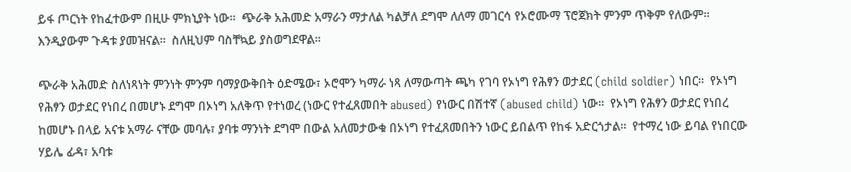ይፋ ጦርነት የከፈተውም በዚሁ ምክኒያት ነው፡፡  ጭራቅ አሕመድ አማራን ማታለል ካልቻለ ደግሞ ለለማ መገርሳ የኦሮሙማ ፕሮጀክት ምንም ጥቅም የለውም፡፡  እንዲያውም ጉዳቱ ያመዝናል፡፡  ስለዚህም ባስቸኳይ ያስወግደዋል፡፡

ጭራቅ አሕመድ ስለነጻነት ምንነት ምንም ባማያውቅበት ዕድሜው፣ ኦሮሞን ካማራ ነጻ ለማውጣት ጫካ የገባ የኦነግ የሕፃን ወታደር (child soldier) ነበር፡፡  የኦነግ የሕፃን ወታደር የነበረ በመሆኑ ደግሞ በኦነግ አለቅጥ የተነወረ (ነውር የተፈጸመበት abused) የነውር በሽተኛ (abused child) ነው፡፡  የኦነግ የሕፃን ወታደር የነበረ ከመሆኑ በላይ አናቱ አማራ ናቸው መባሉ፣ ያባቱ ማንነት ደግሞ በውል አለመታውቁ በኦነግ የተፈጸመበትን ነውር ይበልጥ የከፋ አድርጎታል፡፡  የተማረ ነው ይባል የነበርው ሃይሌ ፊዳ፣ አባቱ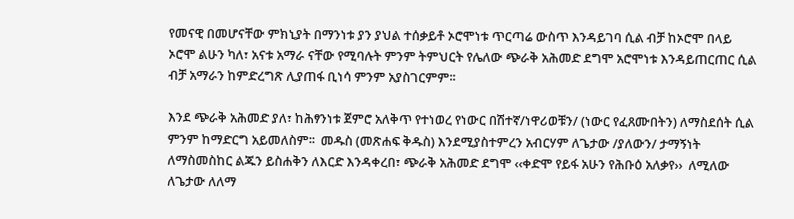የመናዊ በመሆናቸው ምክኒያት በማንነቱ ያን ያህል ተሰቃይቶ ኦሮሞነቱ ጥርጣሬ ውስጥ እንዳይገባ ሲል ብቻ ከኦሮሞ በላይ ኦሮሞ ልሁን ካለ፣ አናቱ አማራ ናቸው የሚባሉት ምንም ትምህርት የሌለው ጭራቅ አሕመድ ደግሞ አሮሞነቱ እንዳይጠርጠር ሲል ብቻ አማራን ከምድረግጽ ሊያጠፋ ቢነሳ ምንም አያስገርምም፡፡

እንደ ጭራቅ አሕመድ ያለ፣ ከሕፃንነቱ ጀምሮ አለቅጥ የተነወረ የነውር በሽተኛ/ነዋሪወቹን/ (ነውር የፈጸሙበትን) ለማስደሰት ሲል ምንም ከማድርግ አይመለስም፡፡  መዱስ (መጽሐፍ ቅዱስ) እንደሚያስተምረን አብርሃም ለጌታው /ያለውን/ ታማኝነት ለማስመስከር ልጁን ይስሐቅን ለእርድ እንዳቀረበ፣ ጭራቅ አሕመድ ደግሞ ‹‹ቀድሞ የይፋ አሁን የሕቡዕ አለቃየ››  ለሚለው ለጌታው ለለማ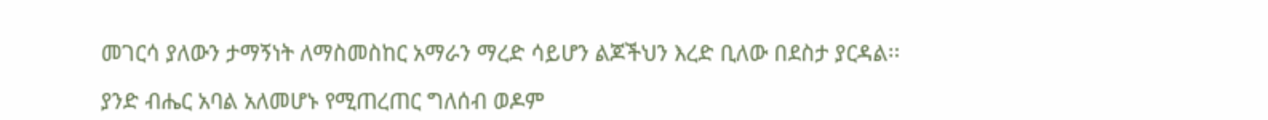መገርሳ ያለውን ታማኝነት ለማስመስከር አማራን ማረድ ሳይሆን ልጆችህን እረድ ቢለው በደስታ ያርዳል፡፡

ያንድ ብሔር አባል አለመሆኑ የሚጠረጠር ግለሰብ ወዶም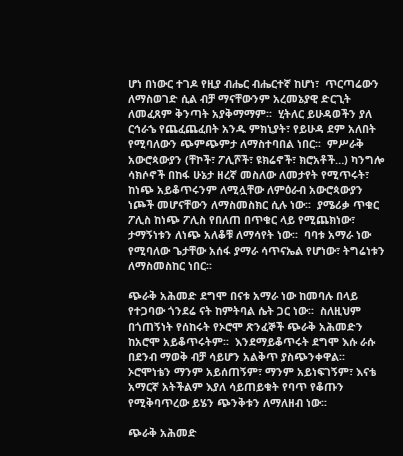ሆነ በነውር ተገዶ የዚያ ብሔር ብሔርተኛ ከሆነ፣  ጥርጣሬውን ለማስወገድ ሲል ብቻ ማናቸውንም አረመኔያዊ ድርጊት ለመፈጸም ቅንጣት አያቅማማም፡፡  ሂትለር ይሁዳወችን ያለ ርኅራኄ የጨፈጨፈበት አንዱ ምክኒያት፣ የይሁዳ ደም አለበት የሚባለውን ጭምጭምታ ለማስተባበል ነበር፡፡  ምሥራቅ አውሮጳውያን (ቸኮች፣ ፖሊሾች፣ ዩክሬኖች፣ ክሮአቶች…) ካንግሎ ሳክሶኖች በከፋ ሁኔታ ዘረኛ መስለው ለመታየት የሚጥሩት፣  ከነጭ አይቆጥሩንም ለሚሏቸው ለምዕራብ አውሮጳውያን ነጮች መሆናቸውን ለማስመስክር ሲሉ ነው፡፡  ያሜሪቃ ጥቁር ፖሊስ ከነጭ ፖሊስ የበለጠ በጥቁር ላይ የሚጨክነው፣ ታማኝነቱን ለነጭ አለቆቹ ለማሳየት ነው፡፡  ባባቱ አማራ ነው የሚባለው ጌታቸው አሰፋ ያማራ ሳጥናኤል የሆነው፣ ትግሬነቱን ለማስመስከር ነበር፡፡

ጭራቅ አሕመድ ደግሞ በናቱ አማራ ነው ከመባሉ በላይ የተጋባው ጎንደሬ ናት ከምትባል ሴት ጋር ነው፡፡  ስለዚህም በጎጠኝነት የሰከሩት የኦሮሞ ጽንፈኞች ጭራቅ አሕመድን ከአሮሞ አይቆጥሩትም፡፡  እንደማይቆጥሩት ደግሞ እሱ ራሱ በደንብ ማወቅ ብቻ ሳይሆን አልቅጥ ያስጭንቀዋል፡፡  ኦሮሞነቴን ማንም አይሰጠኝም፣ ማንም አይነፍገኝም፣ እናቴ አማርኛ አትችልም እያለ ሳይጠይቁት የባጥ የቆጡን የሚቅባጥረው ይሄን ጭንቅቱን ለማለዘብ ነው፡፡

ጭራቅ አሕመድ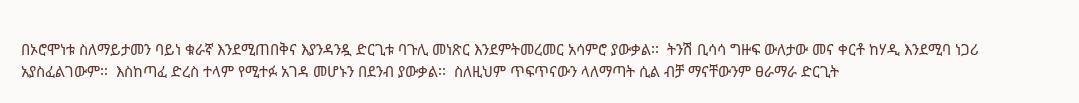በኦሮሞነቱ ስለማይታመን ባይነ ቁራኛ እንደሚጠበቅና እያንዳንዷ ድርጊቱ ባጉሊ መነጽር እንደምትመረመር አሳምሮ ያውቃል፡፡  ትንሽ ቢሳሳ ግዙፍ ውለታው መና ቀርቶ ከሃዲ እንደሚባ ነጋሪ አያስፈልገውም፡፡  እስከጣፈ ድረስ ተላም የሚተፉ አገዳ መሆኑን በደንብ ያውቃል፡፡  ስለዚህም ጥፍጥናውን ላለማጣት ሲል ብቻ ማናቸውንም ፀራማራ ድርጊት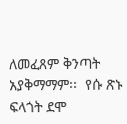ለመፈጸም ቅንጣት አያቅማማም፡፡  የሱ ጽኑ ፍላጎት ደሞ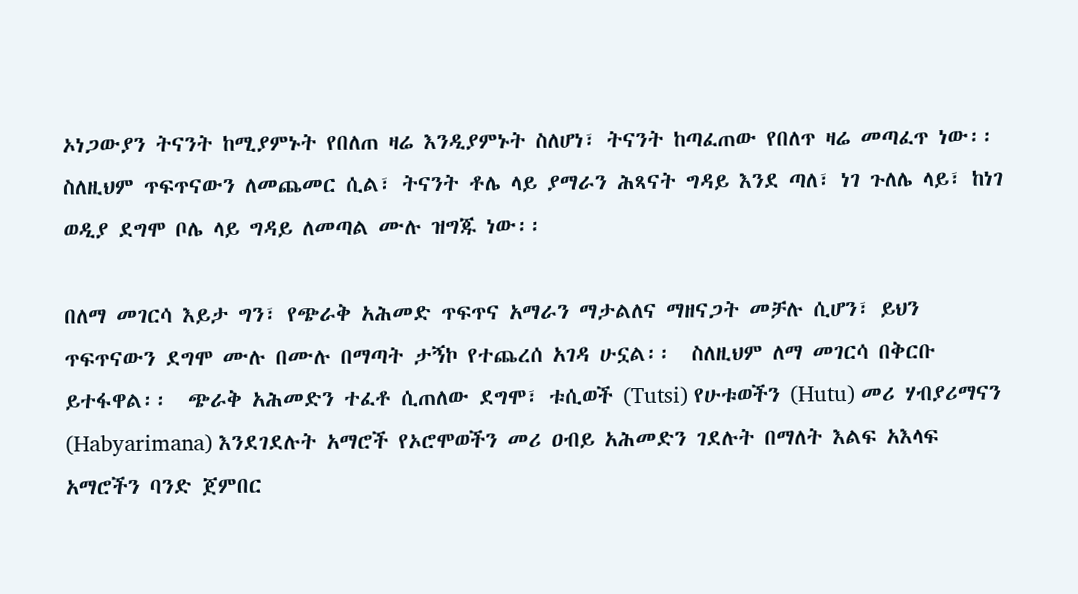ኦነጋውያን ትናንት ከሚያምኑት የበለጠ ዛሬ እንዲያምኑት ስለሆነ፣ ትናንት ከጣፈጠው የበለጥ ዛሬ መጣፈጥ ነው፡፡  ስለዚህም ጥፍጥናውን ለመጨመር ሲል፣ ትናንት ቶሌ ላይ ያማራን ሕጻናት ግዳይ እንደ ጣለ፣ ነገ ጉለሌ ላይ፣ ከነገ ወዲያ ደግሞ ቦሌ ላይ ግዳይ ለመጣል ሙሉ ዝግጁ ነው፡፡

በለማ መገርሳ እይታ ግን፣ የጭራቅ አሕመድ ጥፍጥና አማራን ማታልለና ማዘናጋት መቻሉ ሲሆን፣ ይህን ጥፍጥናውን ደግሞ ሙሉ በሙሉ በማጣት ታኝኮ የተጨረሰ አገዳ ሁኗል፡፡  ስለዚህም ለማ መገርሳ በቅርቡ ይተፋዋል፡፡  ጭራቅ አሕመድን ተፈቶ ሲጠለው ደግሞ፣ ቱሲወች (Tutsi) የሁቱወችን (Hutu) መሪ ሃብያሪማናን (Habyarimana) እንደገደሉት አማሮች የኦሮሞወችን መሪ ዐብይ አሕመድን ገደሉት በማለት እልፍ አእላፍ አማሮችን ባንድ ጀምበር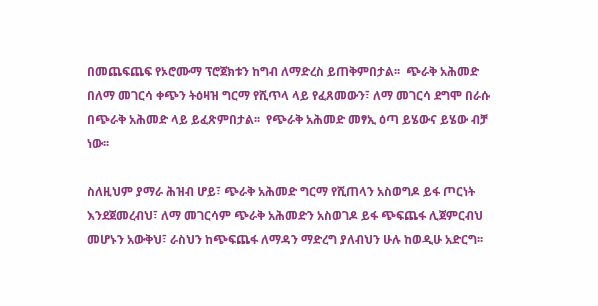በመጨፍጨፍ የኦሮሙማ ፕሮጀክቱን ከግብ ለማድረስ ይጠቅምበታል፡፡  ጭራቅ አሕመድ በለማ መገርሳ ቀጭን ትዕዛዝ ግርማ የሺጥላ ላይ የፈጸመውን፣ ለማ መገርሳ ደግሞ በራሱ በጭራቅ አሕመድ ላይ ይፈጽምበታል፡፡  የጭራቅ አሕመድ መፃኢ ዕጣ ይሄውና ይሄው ብቻ ነው፡፡

ስለዚህም ያማራ ሕዝብ ሆይ፣ ጭራቅ አሕመድ ግርማ የሺጠላን አስወግዶ ይፋ ጦርነት እንደጀመረብህ፣ ለማ መገርሳም ጭራቅ አሕመድን አስወገዶ ይፋ ጭፍጨፋ ሊጀምርብህ መሆኑን አውቅህ፣ ራስህን ከጭፍጨፋ ለማዳን ማድረግ ያለብህን ሁሉ ከወዲሁ አድርግ፡፡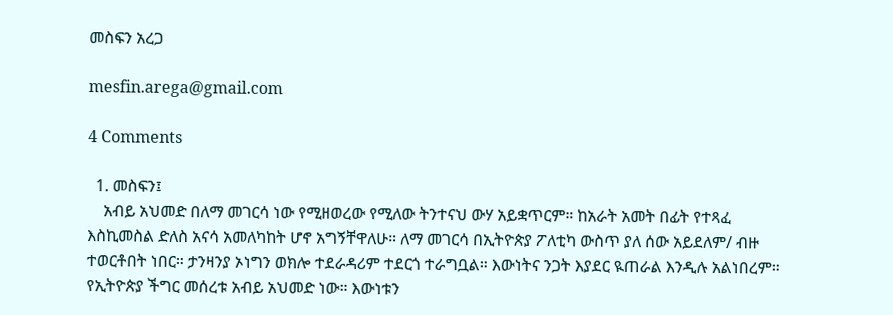መስፍን አረጋ

mesfin.arega@gmail.com

4 Comments

  1. መስፍን፤
    አብይ አህመድ በለማ መገርሳ ነው የሚዘወረው የሚለው ትንተናህ ውሃ አይቋጥርም። ከአራት አመት በፊት የተጻፈ እስኪመስል ድለስ አናሳ አመለካከት ሆኖ አግኝቸዋለሁ። ለማ መገርሳ በኢትዮጵያ ፖለቲካ ውስጥ ያለ ሰው አይደለም/ ብዙ ተወርቶበት ነበር። ታንዛንያ ኦነግን ወክሎ ተደራዳሪም ተደርጎ ተራግቧል። እውነትና ንጋት እያደር ዪጠራል እንዲሉ አልነበረም። የኢትዮጵያ ችግር መሰረቱ አብይ አህመድ ነው። እውነቱን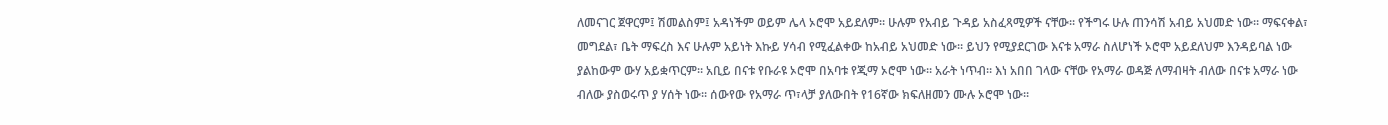ለመናገር ጀዋርም፤ ሽመልስም፤ አዳነችም ወይም ሌላ ኦሮሞ አይደለም። ሁሉም የአብይ ጉዳይ አስፈጻሚዎች ናቸው። የችግሩ ሁሉ ጠንሳሽ አብይ አህመድ ነው። ማፍናቀል፣ መግደል፣ ቤት ማፍረስ እና ሁሉም አይነት እኩይ ሃሳብ የሚፈልቀው ከአብይ አህመድ ነው። ይህን የሚያደርገው እናቱ አማራ ስለሆነች ኦሮሞ አይደለህም እንዳይባል ነው ያልከውም ውሃ አይቋጥርም። አቢይ በናቱ የቡራዩ ኦሮሞ በአባቱ የጂማ ኦሮሞ ነው። አራት ነጥብ። እነ አበበ ገላው ናቸው የአማራ ወዳጅ ለማብዛት ብለው በናቱ አማራ ነው ብለው ያስወሩጥ ያ ሃሰት ነው። ሰውየው የአማራ ጥ፣ላቻ ያለውበት የ16ኛው ክፍለዘመን ሙሉ ኦሮሞ ነው።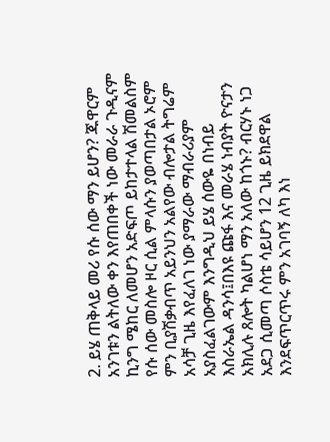2. ይሄ ጠቅላይ መሪ የሱ ሰው ማን ይሆን? ጁዋርም አንገቱን ልትለው ቀን እየጠበቀች ነው መራራ ጉዲናም ኪንግ ሜከር ለመሆን አድፍጦ ይከታተላል ሽመልስም የሱ ሰው መስሎ ዞር ሲል ምላሱን ያወጣበታል ኦሮም ምን ቢያሽቃብጥ አይንህን አልየው ብሎታል ትግሬም አሳቻ ጊዜ እየፈለገ ነው ያማራው ማብራሪያም አያስፈልገውም እንግዲህ ይሄ ሰውዬ በነብይ እስራኤል ዳንሳ፤በእዩ ጩፋ እና መራሄ ነብያት ዮናታን አክሊሉ ጸሎት ካልሆነ ማን አለው ከጎኑ? ብርሃኑ ነጋ አደጋ ሲመጣ ሶስቴ ሳይሆን 12 ጊዜ ይክደዋል እንደፍጥርጥሩ ምን አገባኝ ለካ እነ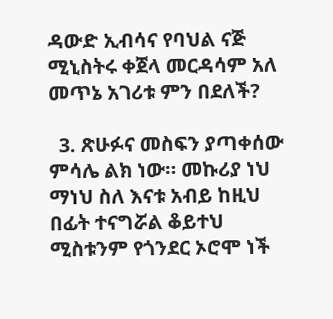ዳውድ ኢብሳና የባህል ናጅ ሚኒስትሩ ቀጀላ መርዳሳም አለ መጥኔ አገሪቱ ምን በደለች?

  3. ጽሁፉና መስፍን ያጣቀሰው ምሳሌ ልክ ነው። መኩሪያ ነህ ማነህ ስለ እናቱ አብይ ከዚህ በፊት ተናግሯል ቆይተህ ሚስቱንም የጎንደር ኦሮሞ ነች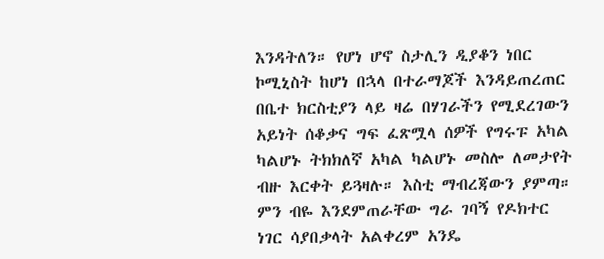እንዳትለን። የሆነ ሆኖ ስታሊን ዲያቆን ነበር ኮሚኒስት ከሆነ በኋላ በተራማጆች እንዳይጠረጠር በቤተ ክርስቲያን ላይ ዛሬ በሃገራችን የሚደረገውን አይነት ሰቆቃና ግፍ ፈጽሟላ ሰዎች የግሩፑ አካል ካልሆኑ ትክክለኛ አካል ካልሆኑ መስሎ ለመታየት ብዙ እርቀት ይጓዛሉ። እስቲ ማብረጃውን ያምጣ። ምን ብዬ እንደምጠራቸው ግራ ገባኝ የዶክተር ነገር ሳያበቃላት አልቀረም አንዴ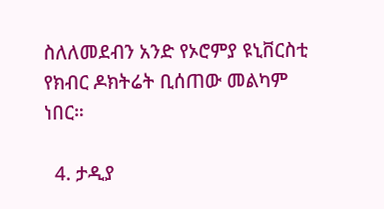ስለለመደብን አንድ የኦሮምያ ዩኒቨርስቲ የክብር ዶክትሬት ቢሰጠው መልካም ነበር።

  4. ታዲያ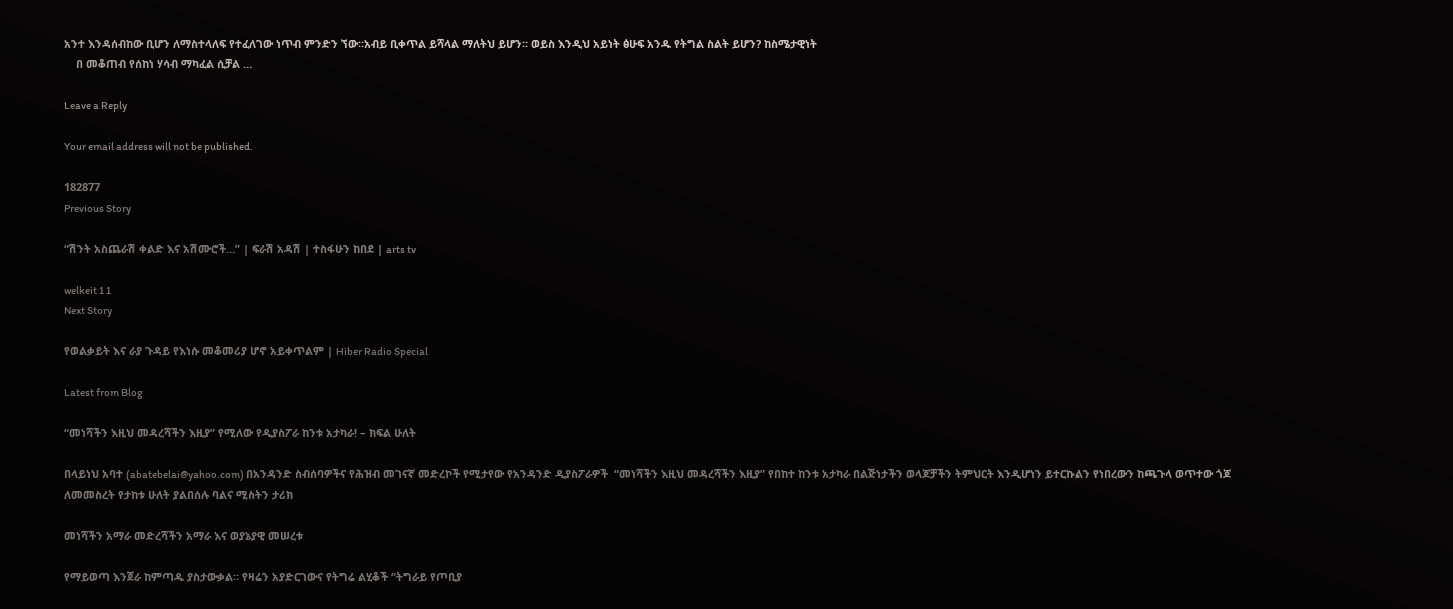አንተ እንዳሰብከው ቢሆን ለማስተላለፍ የተፈለገው ነጥብ ምንድን ኘው።አብይ ቢቀጥል ይሻላል ማለትህ ይሆን። ወይስ እንዲህ አይነት ፅሁፍ አንዱ የትግል ስልት ይሆን? ከስሜታዊነት
    በ መቆጠብ የሰከነ ሃሳብ ማካፈል ሲቻል …

Leave a Reply

Your email address will not be published.

182877
Previous Story

“ሽንት አስጨራሽ ቀልድ እና አሽሙሮች…” | ፍራሽ አዳሽ | ተስፋሁን ከበደ | arts tv

welkeit 1 1
Next Story

የወልቃይት እና ራያ ጉዳይ የእነሱ መቆመሪያ ሆኖ አይቀጥልም | Hiber Radio Special

Latest from Blog

“መነሻችን እዚህ መዳረሻችን እዚያ” የሚለው የዲያስፖራ ከንቱ አታካራ! – ክፍል ሁለት

በላይነህ አባተ (abatebelai@yahoo.com) በአንዳንድ ስብሰባዎችና የሕዝብ መገናኛ መድረኮች የሚታየው የአንዳንድ ዲያስፖራዎች  “መነሻችን እዚህ መዳረሻችን እዚያ” የበከተ ከንቱ አታካራ በልጅነታችን ወላጆቻችን ትምህርት እንዲሆነን ይተርኩልን የነበረውን ከጫጉላ ወጥተው ጎጆ ለመመስረት የታከቱ ሁለት ያልበሰሉ ባልና ሚስትን ታሪክ

መነሻችን አማራ መድረሻችን አማራ እና ወያኔያዊ መሠረቱ

የማይወጣ እንጀራ ከምጣዱ ያስታውቃል። የዛሬን አያድርገውና የትግሬ ልሂቆች “ትግራይ የጦቢያ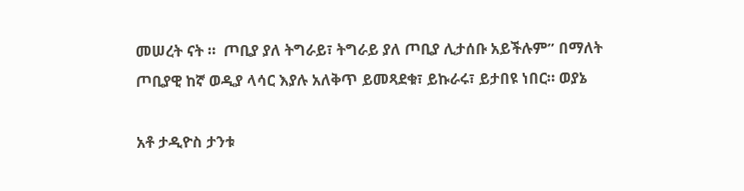መሠረት ናት ።  ጦቢያ ያለ ትግራይ፣ ትግራይ ያለ ጦቢያ ሊታሰቡ አይችሉም” በማለት ጦቢያዊ ከኛ ወዲያ ላሳር እያሉ አለቅጥ ይመጻደቁ፣ ይኩራሩ፣ ይታበዩ ነበር። ወያኔ

አቶ ታዲዮስ ታንቱ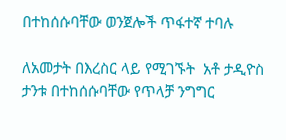በተከሰሱባቸው ወንጀሎች ጥፋተኛ ተባሉ

ለአመታት በእረስር ላይ የሚገኙት  አቶ ታዲዮስ ታንቱ በተከሰሱባቸው የጥላቻ ንግግር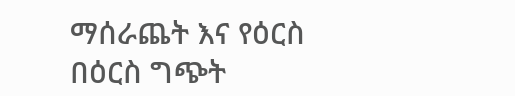ማሰራጨት እና የዕርስ በዕርስ ግጭት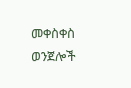መቀስቀስ ወንጀሎች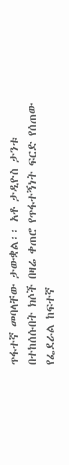ጥፋተኛ መባላቸው ታውቋል፡፡ አቶ ታዲዮስ ታንቱ በተከሰሱበት ክሶች በዛሬ ቀጠሮ የጥፋተኝነት ፍርድ የሰጠው የፌደራል ከፍተኛ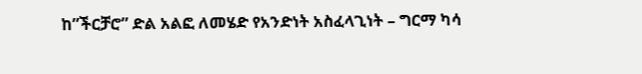ከ”ችርቻሮ” ድል አልፎ ለመሄድ የአንድነት አስፈላጊነት – ግርማ ካሳ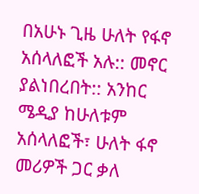በአሁኑ ጊዜ ሁለት የፋኖ አሰላለፎች አሉ:: መኖር ያልነበረበት:: አንከር ሜዲያ ከሁለቱም አሰላለፎች፣ ሁለት ፋኖ መሪዎች ጋር ቃለ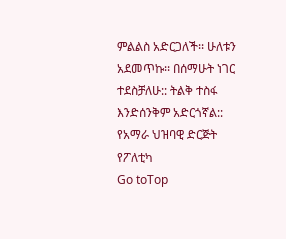ምልልስ አድርጋለች፡፡ ሁለቱን አደመጥኩ፡፡ በሰማሁት ነገር ተደስቻለሁ:: ትልቅ ተስፋ እንድሰንቅም አድርጎኛል:: የአማራ ህዝባዊ ድርጅት የፖለቲካ
Go toTop